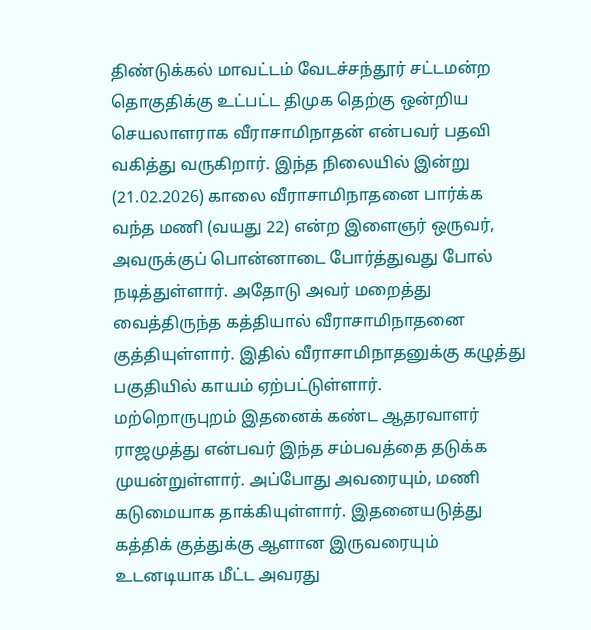திண்டுக்கல் மாவட்டம் வேடச்சந்தூர் சட்டமன்ற தொகுதிக்கு உட்பட்ட திமுக தெற்கு ஒன்றிய செயலாளராக வீராசாமிநாதன் என்பவர் பதவி வகித்து வருகிறார். இந்த நிலையில் இன்று (21.02.2026) காலை வீராசாமிநாதனை பார்க்க வந்த மணி (வயது 22) என்ற இளைஞர் ஒருவர், அவருக்குப் பொன்னாடை போர்த்துவது போல் நடித்துள்ளார். அதோடு அவர் மறைத்து வைத்திருந்த கத்தியால் வீராசாமிநாதனை குத்தியுள்ளார். இதில் வீராசாமிநாதனுக்கு கழுத்து பகுதியில் காயம் ஏற்பட்டுள்ளார்.
மற்றொருபுறம் இதனைக் கண்ட ஆதரவாளர் ராஜமுத்து என்பவர் இந்த சம்பவத்தை தடுக்க முயன்றுள்ளார். அப்போது அவரையும், மணி கடுமையாக தாக்கியுள்ளார். இதனையடுத்து கத்திக் குத்துக்கு ஆளான இருவரையும் உடனடியாக மீட்ட அவரது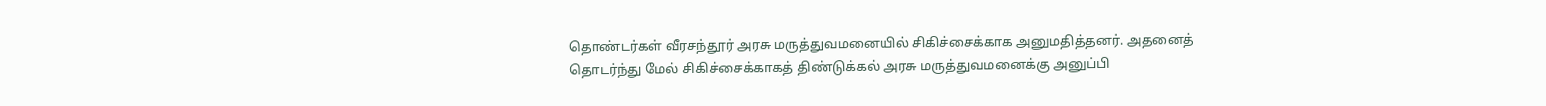தொண்டர்கள் வீரசந்தூர் அரசு மருத்துவமனையில் சிகிச்சைக்காக அனுமதித்தனர். அதனைத் தொடர்ந்து மேல் சிகிச்சைக்காகத் திண்டுக்கல் அரசு மருத்துவமனைக்கு அனுப்பி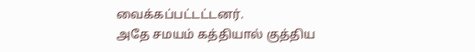வைக்கப்பட்டட்டனர்.
அதே சமயம் கத்தியால் குத்திய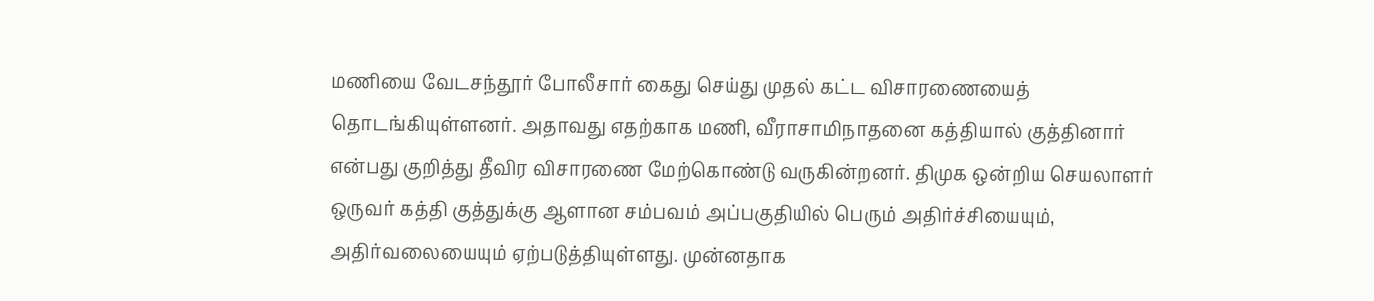மணியை வேடசந்தூர் போலீசார் கைது செய்து முதல் கட்ட விசாரணையைத் தொடங்கியுள்ளனர். அதாவது எதற்காக மணி, வீராசாமிநாதனை கத்தியால் குத்தினார் என்பது குறித்து தீவிர விசாரணை மேற்கொண்டு வருகின்றனர். திமுக ஒன்றிய செயலாளர் ஒருவர் கத்தி குத்துக்கு ஆளான சம்பவம் அப்பகுதியில் பெரும் அதிர்ச்சியையும், அதிர்வலையையும் ஏற்படுத்தியுள்ளது. முன்னதாக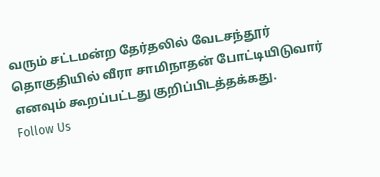வரும் சட்டமன்ற தேர்தலில் வேடசந்தூர் தொகுதியில் வீரா சாமிநாதன் போட்டியிடுவார் எனவும் கூறப்பட்டது குறிப்பிடத்தக்கது.
Follow Us